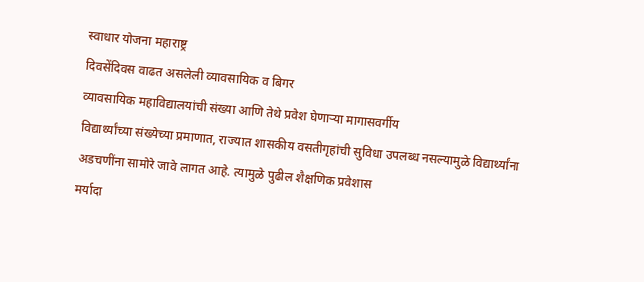स्वाधार योजना महाराष्ट्र
दिवसेंदिवस वाढत असलेली व्यावसायिक व बिगर
व्यावसायिक महाविद्यालयांची संख्या आणि तेथे प्रवेश घेणाऱ्या मागासवर्गीय
विद्यार्थ्यांच्या संख्येच्या प्रमाणात, राज्यात शासकीय वसतीगृहांची सुविधा उपलब्ध नसल्यामुळे विद्यार्थ्यांना
अडचणींना सामोरे जावे लागत आहे. त्यामुळे पुढील शैक्षणिक प्रवेशास
मर्यादा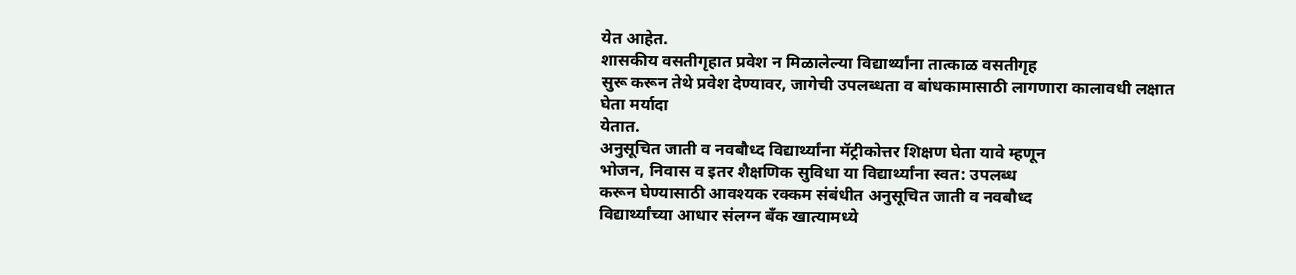येत आहेत.
शासकीय वसतीगृहात प्रवेश न मिळालेल्या विद्यार्थ्यांना तात्काळ वसतीगृह
सुरू करून तेथे प्रवेश देण्यावर, जागेची उपलब्धता व बांधकामासाठी लागणारा कालावधी लक्षात घेता मर्यादा
येतात.
अनुसूचित जाती व नवबौध्द विद्यार्थ्यांना मॅट्रीकोत्तर शिक्षण घेता यावे म्हणून
भोजन, निवास व इतर शैक्षणिक सुविधा या विद्यार्थ्यांना स्वत: उपलब्ध
करून घेण्यासाठी आवश्यक रक्कम संबंधीत अनुसूचित जाती व नवबौध्द
विद्यार्थ्यांच्या आधार संलग्न बँक खात्यामध्ये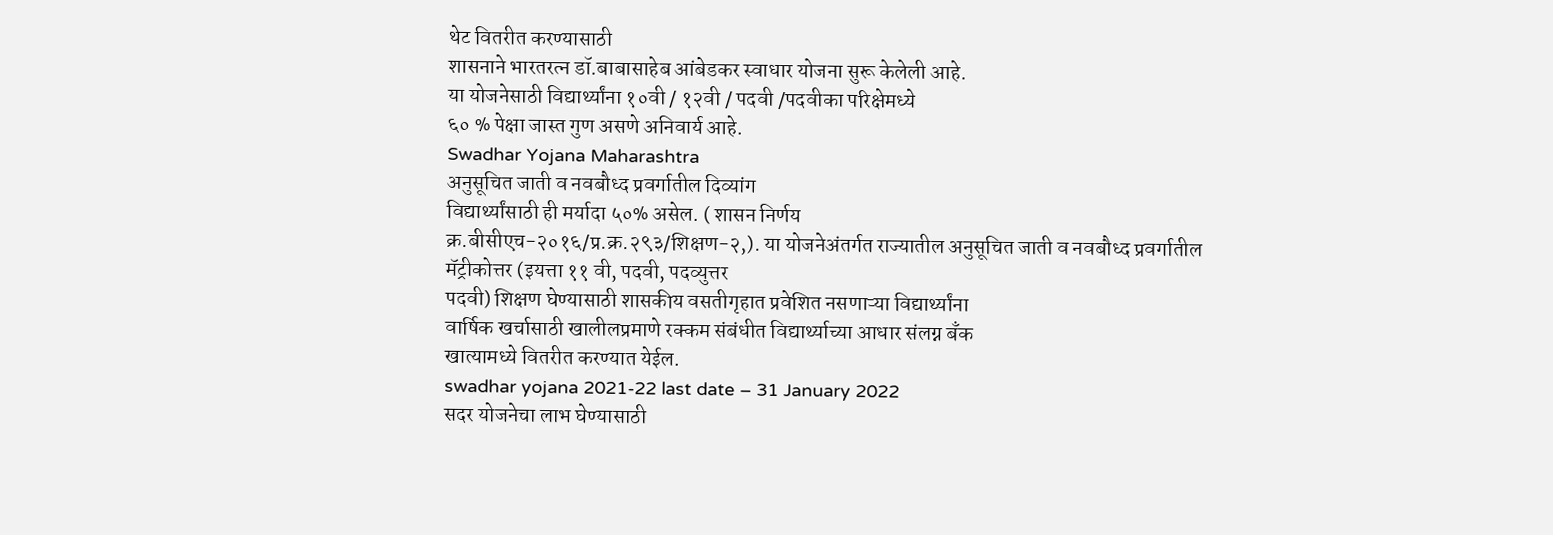थेट वितरीत करण्यासाठी
शासनाने भारतरत्न डॉ.बाबासाहेब आंबेडकर स्वाधार योजना सुरू केलेली आहे.
या योजनेसाठी विद्यार्थ्यांना १०वी / १२वी / पदवी /पदवीका परिक्षेमध्ये
६० % पेक्षा जास्त गुण असणे अनिवार्य आहे.
Swadhar Yojana Maharashtra
अनुसूचित जाती व नवबौध्द प्रवर्गातील दिव्यांग
विद्यार्थ्यांसाठी ही मर्यादा ५०% असेल. ( शासन निर्णय
क्र.बीसीएच-२०१६/प्र.क्र.२९३/शिक्षण-२,). या योजनेअंतर्गत राज्यातील अनुसूचित जाती व नवबौध्द प्रवर्गातील
मॅट्रीकोत्तर (इयत्ता ११ वी, पदवी, पदव्युत्तर
पदवी) शिक्षण घेण्यासाठी शासकीय वसतीगृहात प्रवेशित नसणाऱ्या विद्यार्थ्यांना
वार्षिक खर्चासाठी खालीलप्रमाणे रक्कम संबंधीत विद्यार्थ्याच्या आधार संलग्न बँक
खात्यामध्ये वितरीत करण्यात येईल.
swadhar yojana 2021-22 last date – 31 January 2022
सदर योजनेचा लाभ घेण्यासाठी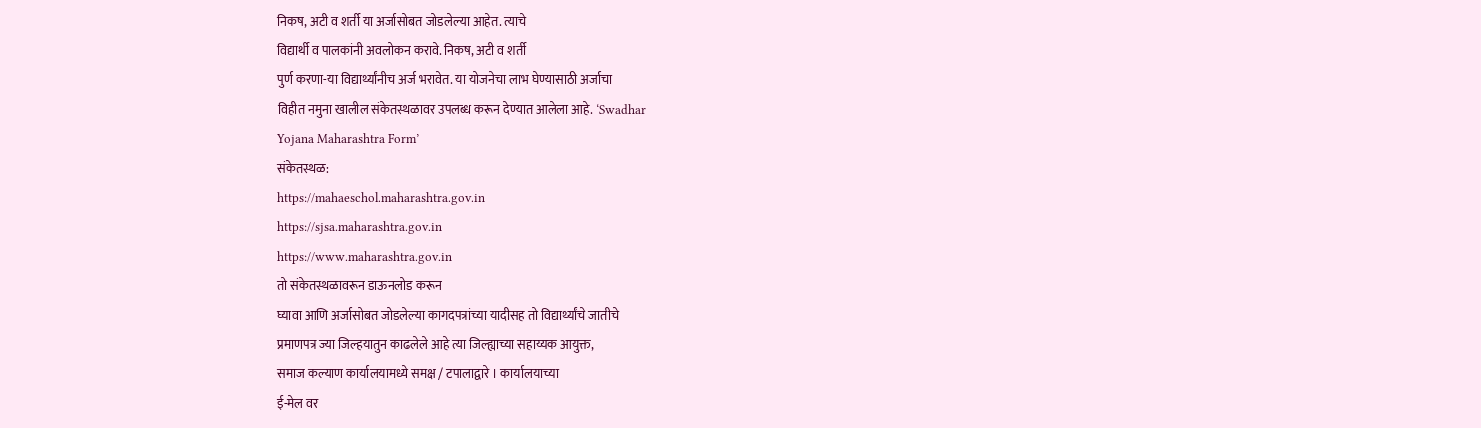निकष, अटी व शर्ती या अर्जासोबत जोडलेल्या आहेत. त्याचे
विद्यार्थी व पालकांनी अवलोकन करावे. निकष, अटी व शर्ती
पुर्ण करणा-या विद्यार्थ्यांनीच अर्ज भरावेत. या योजनेचा लाभ घेण्यासाठी अर्जाचा
विहीत नमुना खालील संकेतस्थळावर उपलब्ध करून देण्यात आलेला आहे. ‘Swadhar
Yojana Maharashtra Form’
संकेतस्थळ:
https://mahaeschol.maharashtra.gov.in
https://sjsa.maharashtra.gov.in
https://www.maharashtra.gov.in
तो संकेतस्थळावरून डाऊनलोड करून
घ्यावा आणि अर्जासोबत जोडलेल्या कागदपत्रांच्या यादीसह तो विद्यार्थ्यांचे जातीचे
प्रमाणपत्र ज्या जिल्हयातुन काढलेले आहे त्या जिल्ह्याच्या सहाय्यक आयुक्त,
समाज कल्याण कार्यालयामध्ये समक्ष / टपालाद्वारे । कार्यालयाच्या
ई-मेल वर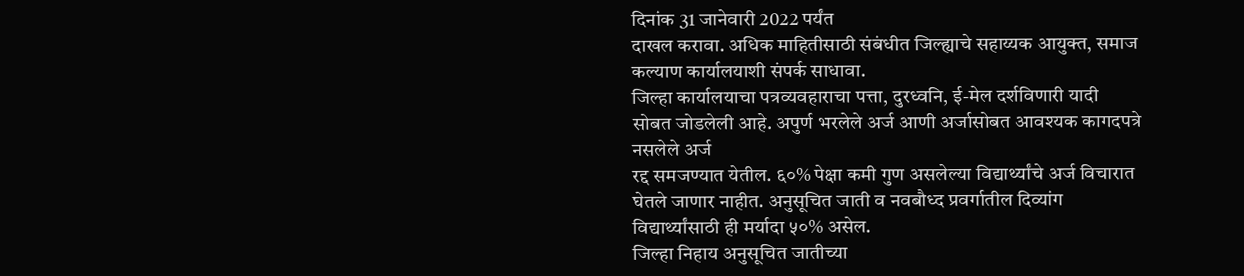दिनांक 31 जानेवारी 2022 पर्यंत
दाखल करावा. अधिक माहितीसाठी संबंधीत जिल्ह्याचे सहाय्यक आयुक्त, समाज कल्याण कार्यालयाशी संपर्क साधावा.
जिल्हा कार्यालयाचा पत्रव्यवहाराचा पत्ता, दुरध्वनि, ई-मेल दर्शविणारी यादी
सोबत जोडलेली आहे. अपुर्ण भरलेले अर्ज आणी अर्जासोबत आवश्यक कागदपत्रे नसलेले अर्ज
रद्द समजण्यात येतील. ६०% पेक्षा कमी गुण असलेल्या विद्यार्थ्यांचे अर्ज विचारात
घेतले जाणार नाहीत. अनुसूचित जाती व नवबौध्द प्रवर्गातील दिव्यांग
विद्यार्थ्यांसाठी ही मर्यादा ५०% असेल.
जिल्हा निहाय अनुसूचित जातीच्या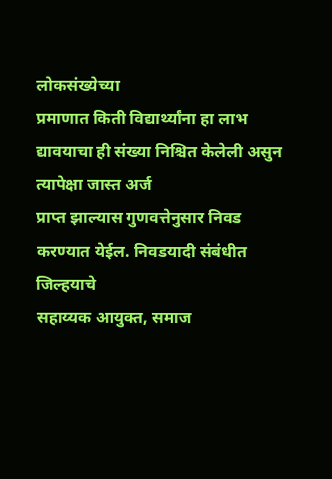लोकसंख्येच्या
प्रमाणात किती विद्यार्थ्यांना हा लाभ द्यावयाचा ही संख्या निश्चित केलेली असुन त्यापेक्षा जास्त अर्ज
प्राप्त झाल्यास गुणवत्तेनुसार निवड करण्यात येईल. निवडयादी संबंधीत जिल्हयाचे
सहाय्यक आयुक्त, समाज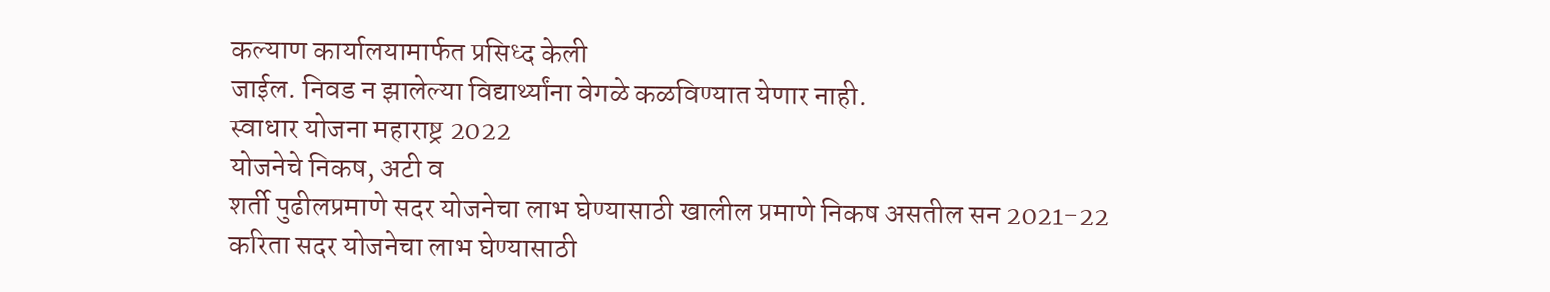कल्याण कार्यालयामार्फत प्रसिध्द केली
जाईल. निवड न झालेल्या विद्यार्थ्यांना वेगळे कळविण्यात येणार नाही.
स्वाधार योजना महाराष्ट्र 2022
योजनेचे निकष, अटी व
शर्ती पुढीलप्रमाणे सदर योजनेचा लाभ घेण्यासाठी खालील प्रमाणे निकष असतील सन 2021-22
करिता सदर योजनेचा लाभ घेण्यासाठी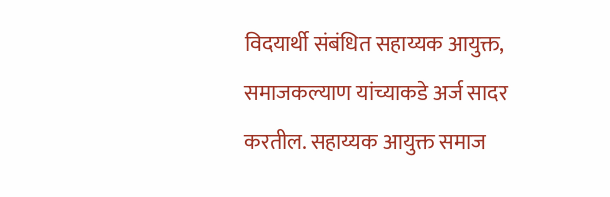विदयार्थी संबंधित सहाय्यक आयुक्त,
समाजकल्याण यांच्याकडे अर्ज सादर करतील. सहाय्यक आयुक्त समाज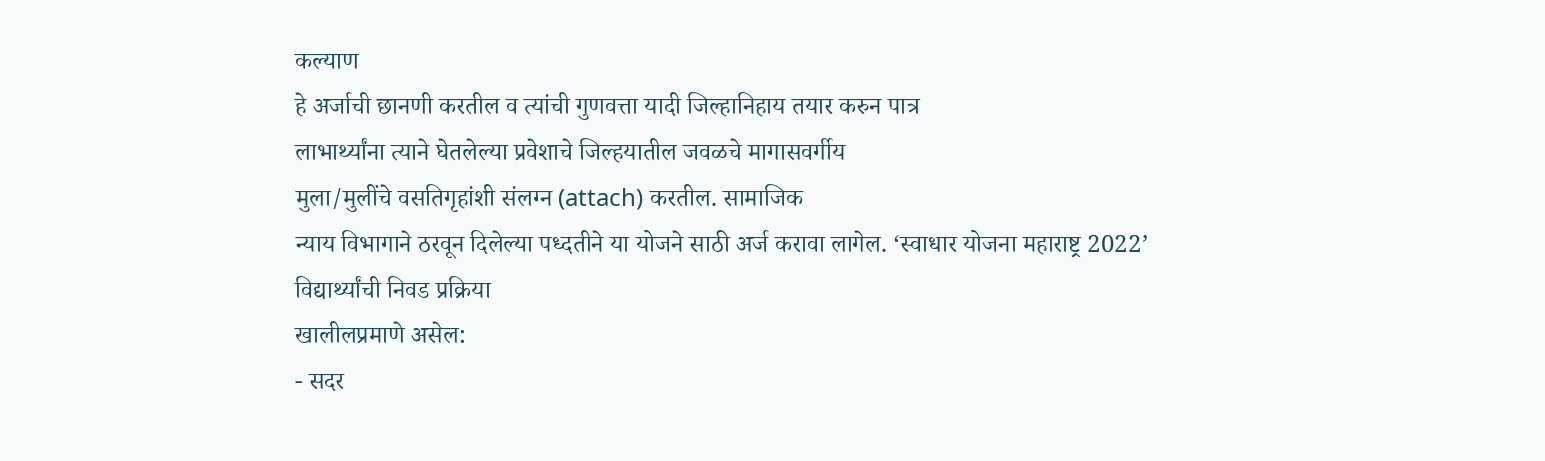कल्याण
हे अर्जाची छानणी करतील व त्यांची गुणवत्ता यादी जिल्हानिहाय तयार करुन पात्र
लाभार्थ्यांना त्याने घेतलेल्या प्रवेशाचे जिल्हयातील जवळचे मागासवर्गीय
मुला/मुलींचे वसतिगृहांशी संलग्न (attach) करतील. सामाजिक
न्याय विभागाने ठरवून दिलेल्या पध्दतीने या योजने साठी अर्ज करावा लागेल. ‘स्वाधार योजना महाराष्ट्र 2022’
विद्यार्थ्यांची निवड प्रक्रिया
खालीलप्रमाणे असेल:
- सदर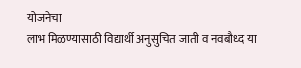योजनेचा
लाभ मिळण्यासाठी विद्यार्थी अनुसुचित जाती व नवबौध्द या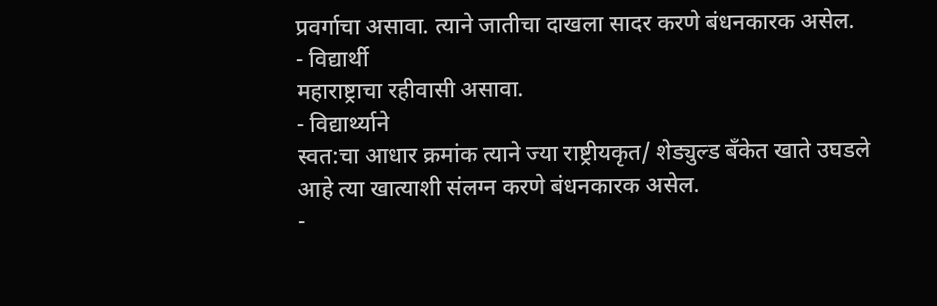प्रवर्गाचा असावा. त्याने जातीचा दाखला सादर करणे बंधनकारक असेल.
- विद्यार्थी
महाराष्ट्राचा रहीवासी असावा.
- विद्यार्थ्याने
स्वत:चा आधार क्रमांक त्याने ज्या राष्ट्रीयकृत/ शेड्युल्ड बँकेत खाते उघडले
आहे त्या खात्याशी संलग्न करणे बंधनकारक असेल.
-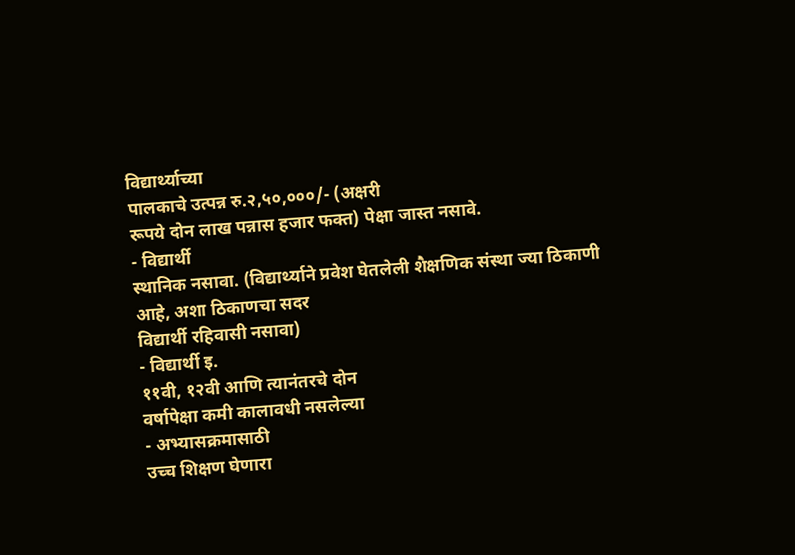विद्यार्थ्याच्या
पालकाचे उत्पन्न रु.२,५०,०००/- (अक्षरी
रूपये दोन लाख पन्नास हजार फक्त) पेक्षा जास्त नसावे.
- विद्यार्थी
स्थानिक नसावा. (विद्यार्थ्याने प्रवेश घेतलेली शैक्षणिक संस्था ज्या ठिकाणी
आहे, अशा ठिकाणचा सदर
विद्यार्थी रहिवासी नसावा)
- विद्यार्थी इ.
११वी, १२वी आणि त्यानंतरचे दोन
वर्षापेक्षा कमी कालावधी नसलेल्या
- अभ्यासक्रमासाठी
उच्च शिक्षण घेणारा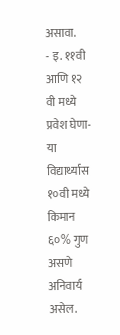असावा.
- इ. ११वी आणि १२
वी मध्ये प्रवेश घेणा-या विद्यार्थ्यास १०वी मध्ये किमान ६०% गुण असणे
अनिवार्य असेल.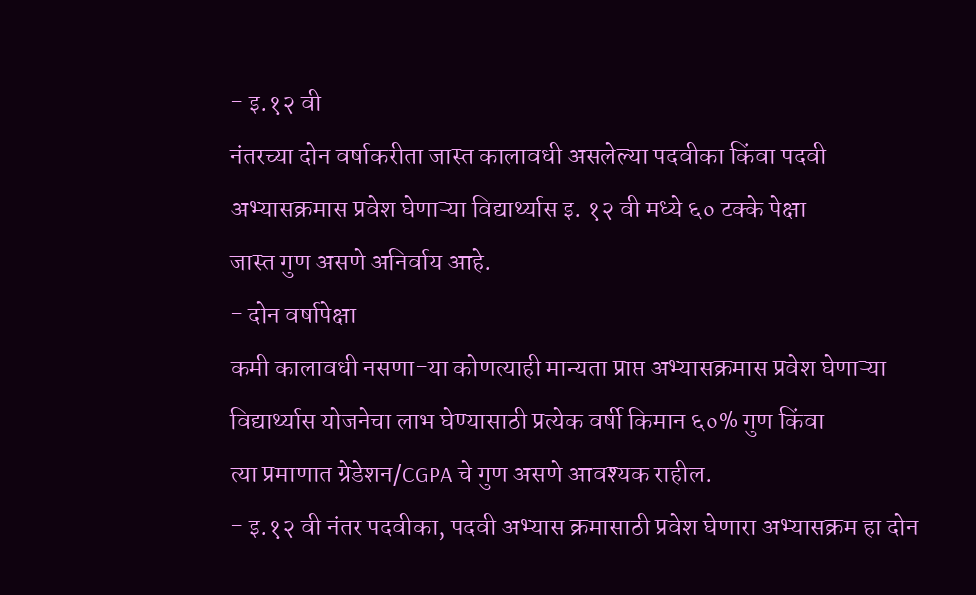- इ.१२ वी
नंतरच्या दोन वर्षाकरीता जास्त कालावधी असलेल्या पदवीका किंवा पदवी
अभ्यासक्रमास प्रवेश घेणाऱ्या विद्यार्थ्यास इ. १२ वी मध्ये ६० टक्के पेक्षा
जास्त गुण असणे अनिर्वाय आहे.
- दोन वर्षापेक्षा
कमी कालावधी नसणा-या कोणत्याही मान्यता प्राप्त अभ्यासक्रमास प्रवेश घेणाऱ्या
विद्यार्थ्यास योजनेचा लाभ घेण्यासाठी प्रत्येक वर्षी किमान ६०% गुण किंवा
त्या प्रमाणात ग्रेडेशन/CGPA चे गुण असणे आवश्यक राहील.
- इ.१२ वी नंतर पदवीका, पदवी अभ्यास क्रमासाठी प्रवेश घेणारा अभ्यासक्रम हा दोन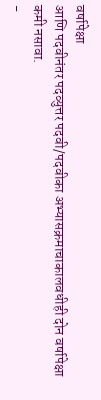वर्षापेक्षा
आणि पदवीनंतर पदव्युत्तर पदवी/पदवीका अभ्यासक्रमाचाकालवधीही दोन वर्षापेक्षा
कमी नसावा.
-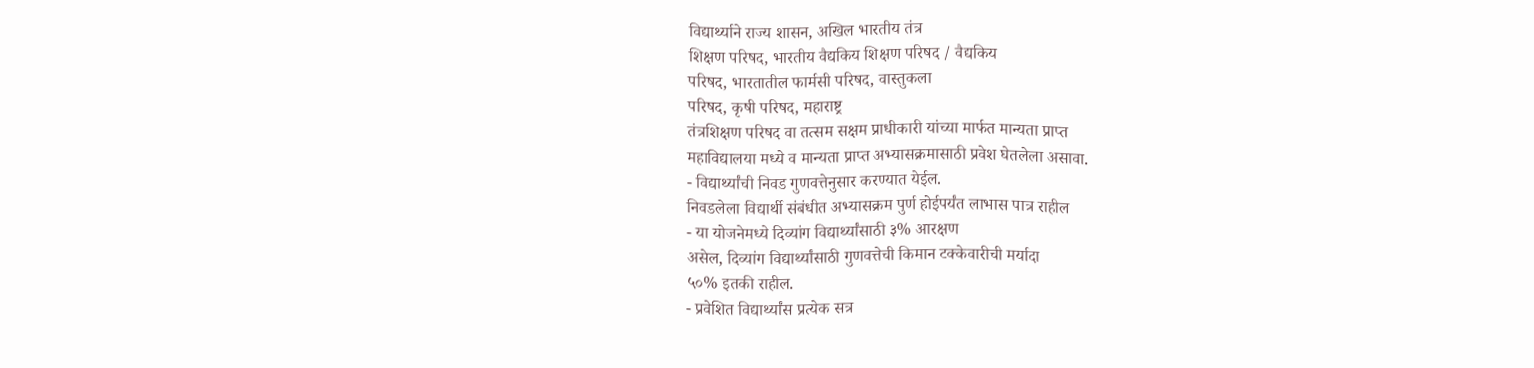विद्यार्थ्याने राज्य शासन, अखिल भारतीय तंत्र
शिक्षण परिषद, भारतीय वैद्यकिय शिक्षण परिषद / वैद्यकिय
परिषद, भारतातील फार्मसी परिषद, वास्तुकला
परिषद, कृषी परिषद, महाराष्ट्र
तंत्रशिक्षण परिषद वा तत्सम सक्षम प्राधीकारी यांच्या मार्फत मान्यता प्राप्त
महाविद्यालया मध्ये व मान्यता प्राप्त अभ्यासक्रमासाठी प्रवेश घेतलेला असावा.
- विद्यार्थ्यांची निवड गुणवत्तेनुसार करण्यात येईल.
निवडलेला विद्यार्थी संबंधीत अभ्यासक्रम पुर्ण होईपर्यंत लाभास पात्र राहील
- या योजनेमध्ये दिव्यांग विद्यार्थ्यांसाठी ३% आरक्षण
असेल, दिव्यांग विद्यार्थ्यांसाठी गुणवत्तेची किमान टक्केवारीची मर्यादा
५०% इतकी राहील.
- प्रवेशित विद्यार्थ्यांस प्रत्येक सत्र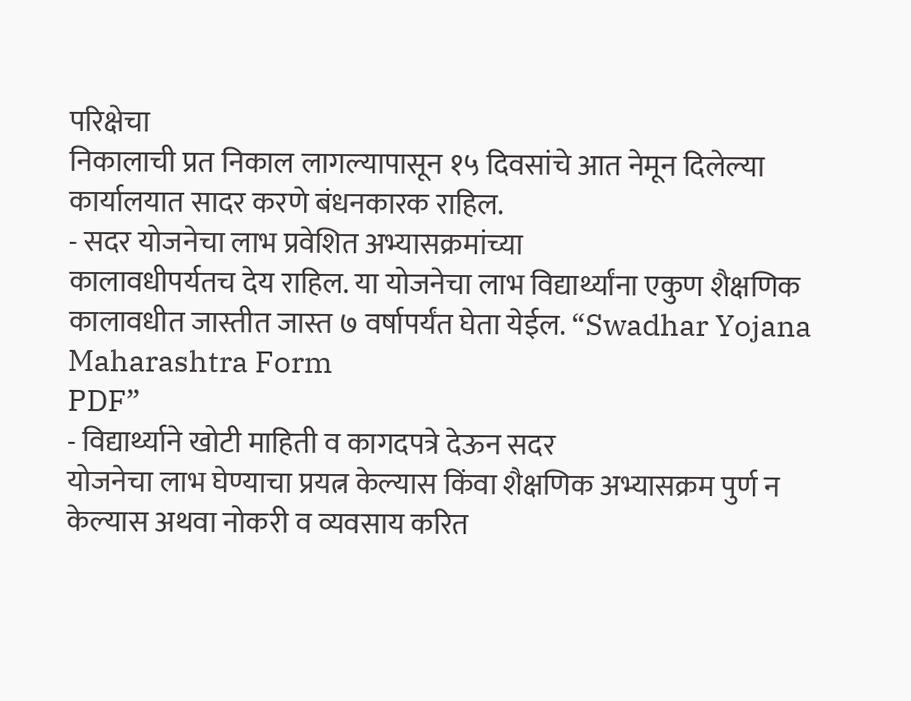परिक्षेचा
निकालाची प्रत निकाल लागल्यापासून १५ दिवसांचे आत नेमून दिलेल्या कार्यालयात सादर करणे बंधनकारक राहिल.
- सदर योजनेचा लाभ प्रवेशित अभ्यासक्रमांच्या
कालावधीपर्यतच देय राहिल. या योजनेचा लाभ विद्यार्थ्यांना एकुण शैक्षणिक
कालावधीत जास्तीत जास्त ७ वर्षापर्यंत घेता येईल. “Swadhar Yojana Maharashtra Form
PDF”
- विद्यार्थ्याने खोटी माहिती व कागदपत्रे देऊन सदर
योजनेचा लाभ घेण्याचा प्रयत्न केल्यास किंवा शैक्षणिक अभ्यासक्रम पुर्ण न
केल्यास अथवा नोकरी व व्यवसाय करित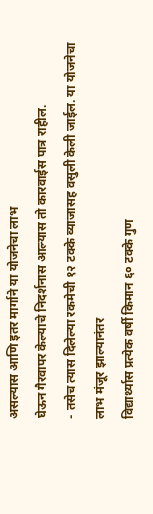असल्यास आणि इतर मार्गाने या योजनेचा लाभ
घेऊन गैरवापर केल्याचे निदर्शनास आल्यास तो कारवाईस पात्र राहील.
- तसेच त्यास दिलेल्या रकमेची १२ टक्के व्याजासह वसुली केली जाईल. या योजनेचा लाभ मंजूर झाल्यानंतर
विद्यार्थ्यास प्रत्येक वर्षी किमान ६० टक्के गुण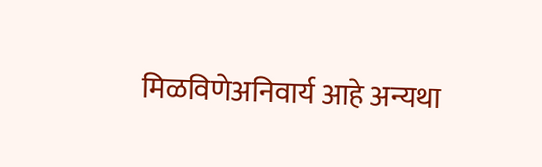मिळविणेअनिवार्य आहे अन्यथा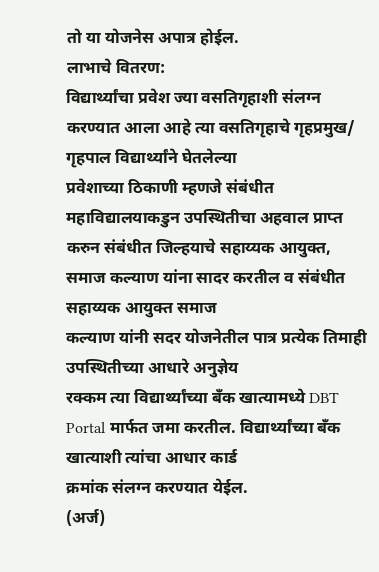तो या योजनेस अपात्र होईल.
लाभाचे वितरण:
विद्यार्थ्यांचा प्रवेश ज्या वसतिगृहाशी संलग्न
करण्यात आला आहे त्या वसतिगृहाचे गृहप्रमुख/ गृहपाल विद्यार्थ्यांने घेतलेल्या
प्रवेशाच्या ठिकाणी म्हणजे संबंधीत महाविद्यालयाकडुन उपस्थितीचा अहवाल प्राप्त
करुन संबंधीत जिल्हयाचे सहाय्यक आयुक्त,
समाज कल्याण यांना सादर करतील व संबंधीत सहाय्यक आयुक्त समाज
कल्याण यांनी सदर योजनेतील पात्र प्रत्येक तिमाही उपस्थितीच्या आधारे अनुज्ञेय
रक्कम त्या विद्यार्थ्यांच्या बँक खात्यामध्ये DBT Portal मार्फत जमा करतील. विद्यार्थ्यांच्या बँक खात्याशी त्यांचा आधार कार्ड
क्रमांक संलग्न करण्यात येईल.
(अर्ज)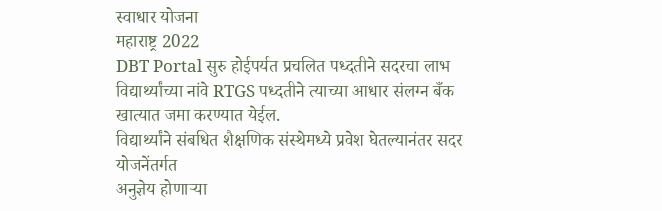स्वाधार योजना
महाराष्ट्र 2022
DBT Portal सुरु होईपर्यत प्रचलित पध्दतीने सदरचा लाभ
विद्यार्थ्यांच्या नांवे RTGS पध्दतीने त्याच्या आधार संलग्न बँक खात्यात जमा करण्यात येईल.
विद्यार्थ्यांने संबधित शैक्षणिक संस्थेमध्ये प्रवेश घेतल्यानंतर सदर योजनेंतर्गत
अनुज्ञेय होणाऱ्या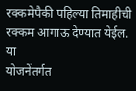रक्कमेपैकी पहिल्या तिमाहीची रक्कम आगाऊ देण्यात येईल. या
योजनेंतर्गत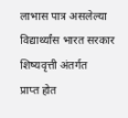लाभास पात्र असलेल्या विद्यार्थ्यांस भारत सरकार शिष्यवृत्ती अंतर्गत
प्राप्त होत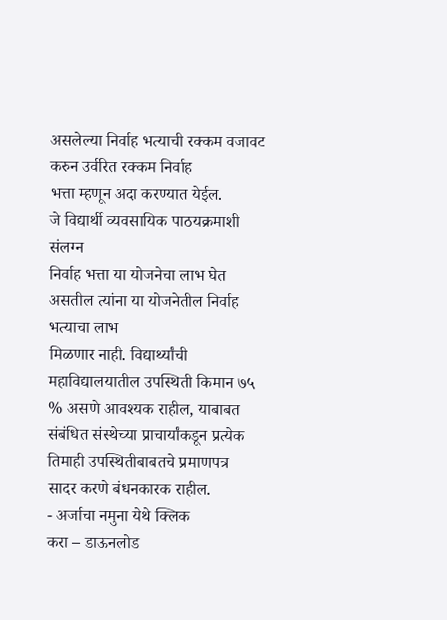असलेल्या निर्वाह भत्याची रक्कम वजावट करुन उर्वरित रक्कम निर्वाह
भत्ता म्हणून अदा करण्यात येईल.
जे विद्यार्थी व्यवसायिक पाठयक्रमाशी संलग्न
निर्वाह भत्ता या योजनेचा लाभ घेत असतील त्यांना या योजनेतील निर्वाह भत्याचा लाभ
मिळणार नाही. विद्यार्थ्यांची महाविद्यालयातील उपस्थिती किमान ७५
% असणे आवश्यक राहील, याबाबत
संबंधित संस्थेच्या प्राचार्यांकडून प्रत्येक तिमाही उपस्थितीबाबतचे प्रमाणपत्र
सादर करणे बंधनकारक राहील.
- अर्जाचा नमुना येथे क्लिक
करा – डाऊनलोड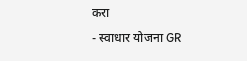करा
- स्वाधार योजना GR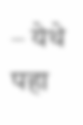– येथे पहा